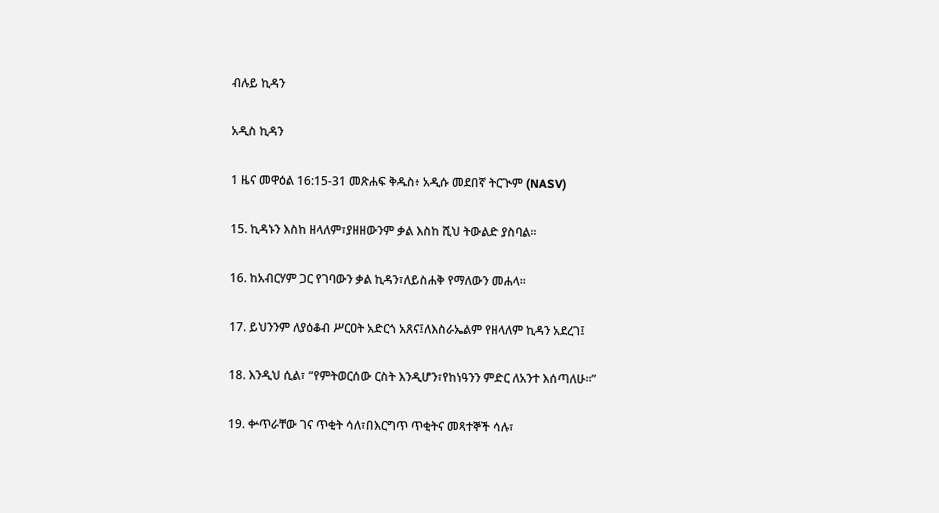ብሉይ ኪዳን

አዲስ ኪዳን

1 ዜና መዋዕል 16:15-31 መጽሐፍ ቅዱስ፥ አዲሱ መደበኛ ትርጒም (NASV)

15. ኪዳኑን እስከ ዘላለም፣ያዘዘውንም ቃል እስከ ሺህ ትውልድ ያስባል።

16. ከአብርሃም ጋር የገባውን ቃል ኪዳን፣ለይስሐቅ የማለውን መሐላ።

17. ይህንንም ለያዕቆብ ሥርዐት አድርጎ አጸና፤ለእስራኤልም የዘላለም ኪዳን አደረገ፤

18. እንዲህ ሲል፣ “የምትወርሰው ርስት እንዲሆን፣የከነዓንን ምድር ለአንተ እሰጣለሁ።”

19. ቍጥራቸው ገና ጥቂት ሳለ፣በእርግጥ ጥቂትና መጻተኞች ሳሉ፣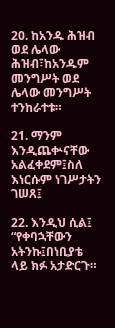20. ከአንዱ ሕዝብ ወደ ሌላው ሕዝብ፣ከአንዱም መንግሥት ወደ ሌላው መንግሥት ተንከራተቱ።

21. ማንም እንዲጨቍናቸው አልፈቀደም፤ስለ እነርሱም ነገሥታትን ገሠጸ፤

22. እንዲህ ሲል፤ “የቀባኋቸውን አትንኩ፤በነቢያቴ ላይ ክፉ አታድርጉ።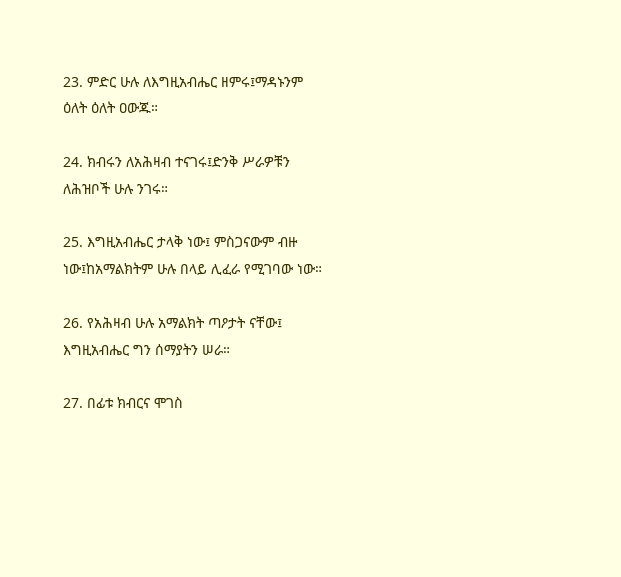23. ምድር ሁሉ ለእግዚአብሔር ዘምሩ፤ማዳኑንም ዕለት ዕለት ዐውጁ።

24. ክብሩን ለአሕዛብ ተናገሩ፤ድንቅ ሥራዎቹን ለሕዝቦች ሁሉ ንገሩ።

25. እግዚአብሔር ታላቅ ነው፤ ምስጋናውም ብዙ ነው፤ከአማልክትም ሁሉ በላይ ሊፈራ የሚገባው ነው።

26. የአሕዛብ ሁሉ አማልክት ጣዖታት ናቸው፤ እግዚአብሔር ግን ሰማያትን ሠራ።

27. በፊቱ ክብርና ሞገስ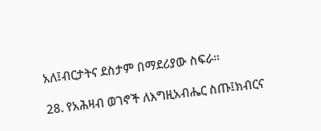አለ፤ብርታትና ደስታም በማደሪያው ስፍራ።

28. የአሕዛብ ወገኖች ለእግዚአብሔር ስጡ፤ክብርና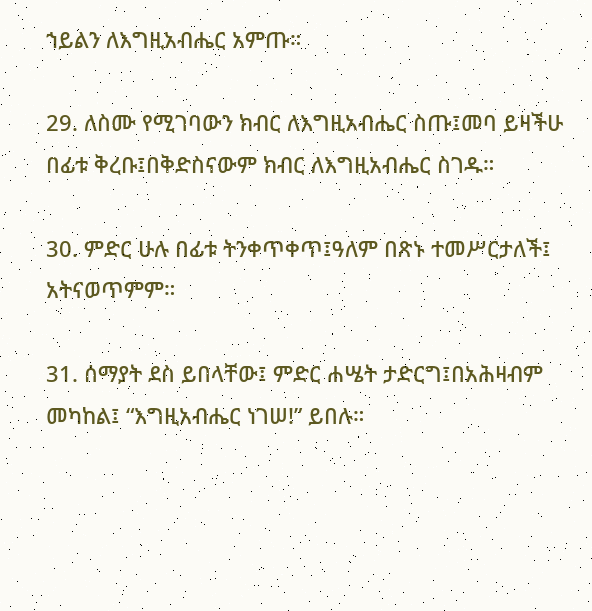ኀይልን ለእግዚአብሔር አምጡ።

29. ለስሙ የሚገባውን ክብር ለእግዚአብሔር ስጡ፤መባ ይዛችሁ በፊቱ ቅረቡ፤በቅድስናውም ክብር ለእግዚአብሔር ስገዱ።

30. ምድር ሁሉ በፊቱ ትንቀጥቀጥ፤ዓለም በጽኑ ተመሥርታለች፤ አትናወጥምም።

31. ሰማያት ደስ ይበላቸው፤ ምድር ሐሤት ታድርግ፤በአሕዛብም መካከል፤ “እግዚአብሔር ነገሠ!” ይበሉ።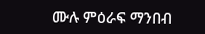ሙሉ ምዕራፍ ማንበብ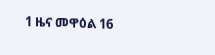1 ዜና መዋዕል 16